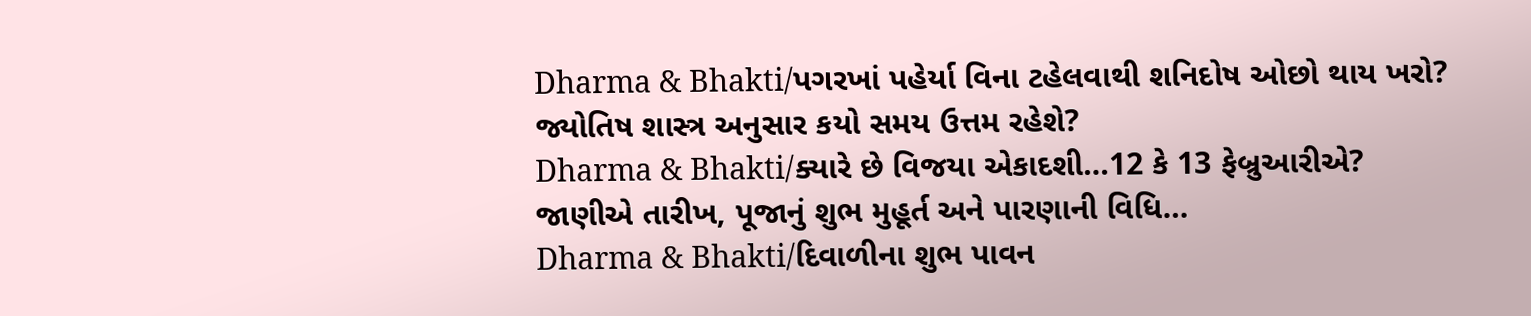Dharma & Bhakti/પગરખાં પહેર્યા વિના ટહેલવાથી શનિદોષ ઓછો થાય ખરો? જ્યોતિષ શાસ્ત્ર અનુસાર કયો સમય ઉત્તમ રહેશે?
Dharma & Bhakti/ક્યારે છે વિજયા એકાદશી…12 કે 13 ફેબ્રુઆરીએ? જાણીએ તારીખ, પૂજાનું શુભ મુહૂર્ત અને પારણાની વિધિ…
Dharma & Bhakti/દિવાળીના શુભ પાવન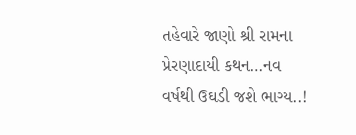તહેવારે જાણો શ્રી રામના પ્રેરણાદાયી કથન…નવ વર્ષથી ઉઘડી જશે ભાગ્ય..!